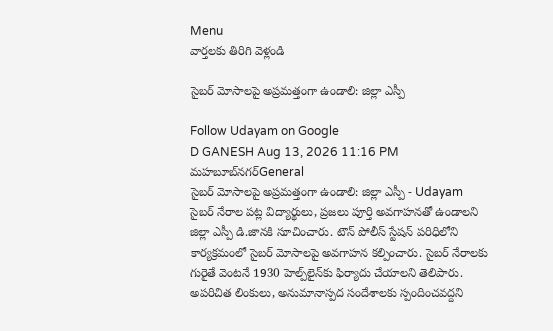Menu
వార్తలకు తిరిగి వెళ్లండి

సైబర్ మోసాలపై అప్రమత్తంగా ఉండాలి: జిల్లా ఎస్పీ

Follow Udayam on Google
D GANESH Aug 13, 2026 11:16 PM మహబూబ్‌నగర్General
సైబర్ మోసాలపై అప్రమత్తంగా ఉండాలి: జిల్లా ఎస్పీ - Udayam
సైబర్ నేరాల పట్ల విద్యార్థులు, ప్రజలు పూర్తి అవగాహనతో ఉండాలని జిల్లా ఎస్పీ డి.జానకి సూచించారు. టౌన్ పోలీస్ స్టేషన్ పరిధిలోని కార్యక్రమంలో సైబర్ మోసాలపై అవగాహన కల్పించారు. సైబర్ నేరాలకు గురైతే వెంటనే 1930 హెల్ప్‌లైన్‌కు ఫిర్యాదు చేయాలని తెలిపారు. అపరిచిత లింకులు, అనుమానాస్పద సందేశాలకు స్పందించవద్దని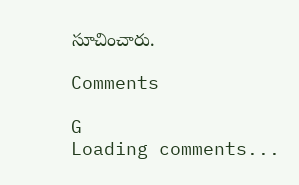సూచించారు.

Comments

G
Loading comments...